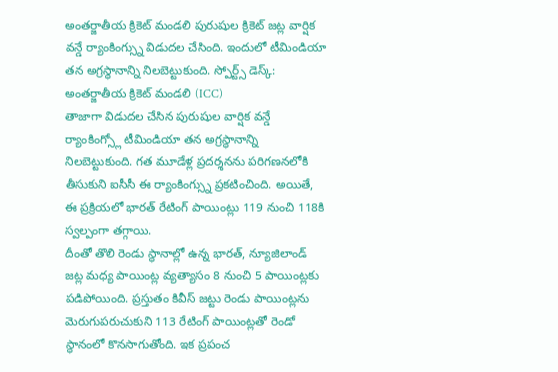అంతర్జాతీయ క్రికెట్ మండలి పురుషుల క్రికెట్ జట్ల వార్షిక వన్డే ర్యాంకింగ్స్ను విడుదల చేసింది. ఇందులో టీమిండియా తన అగ్రస్థానాన్ని నిలబెట్టుకుంది. స్పోర్ట్స్ డెస్క్: అంతర్జాతీయ క్రికెట్ మండలి (ICC)
తాజాగా విడుదల చేసిన పురుషుల వార్షిక వన్డే ర్యాంకింగ్స్లో టీమిండియా తన అగ్రస్థానాన్ని నిలబెట్టుకుంది. గత మూడేళ్ల ప్రదర్శనను పరిగణనలోకి తీసుకుని ఐసీసీ ఈ ర్యాంకింగ్స్ను ప్రకటించింది. అయితే, ఈ ప్రక్రియలో భారత్ రేటింగ్ పాయింట్లు 119 నుంచి 118కి స్వల్పంగా తగ్గాయి.
దీంతో తొలి రెండు స్థానాల్లో ఉన్న భారత్, న్యూజిలాండ్ జట్ల మధ్య పాయింట్ల వ్యత్యాసం 8 నుంచి 5 పాయింట్లకు పడిపోయింది. ప్రస్తుతం కివీస్ జట్టు రెండు పాయింట్లను మెరుగుపరుచుకుని 113 రేటింగ్ పాయింట్లతో రెండో స్థానంలో కొనసాగుతోంది. ఇక ప్రపంచ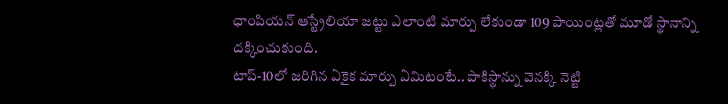ఛాంపియన్ ఆస్ట్రేలియా జట్టు ఎలాంటి మార్పు లేకుండా 109 పాయింట్లతో మూడో స్థానాన్ని దక్కించుకుంది.
టాప్-10లో జరిగిన ఏకైక మార్పు ఏమిటంటే.. పాకిస్థాన్ను వెనక్కి నెట్టి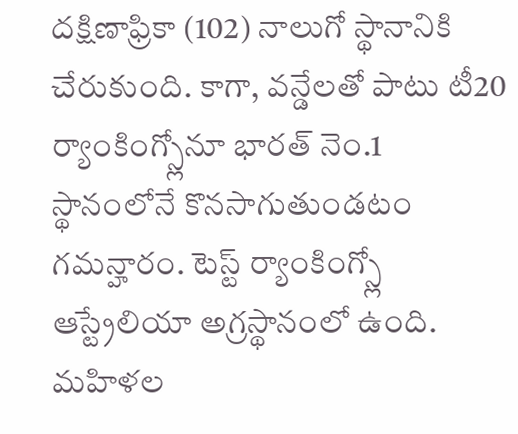దక్షిణాఫ్రికా (102) నాలుగో స్థానానికి చేరుకుంది. కాగా, వన్డేలతో పాటు టీ20 ర్యాంకింగ్స్లోనూ భారత్ నెం.1 స్థానంలోనే కొనసాగుతుండటం గమన్హారం. టెస్ట్ ర్యాంకింగ్స్లో ఆస్ట్రేలియా అగ్రస్థానంలో ఉంది. మహిళల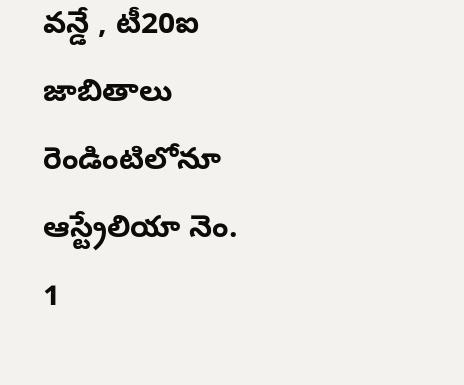వన్డే , టీ20ఐ జాబితాలు రెండింటిలోనూ ఆస్ట్రేలియా నెం. 1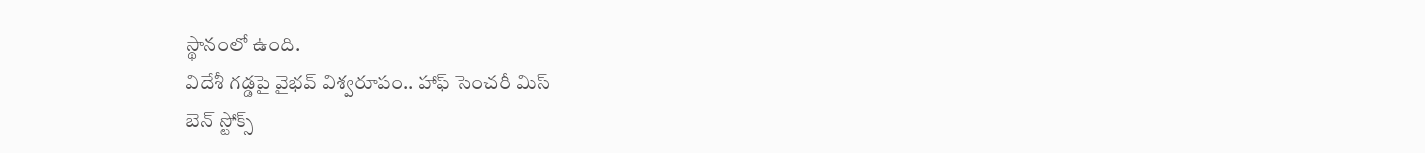స్థానంలో ఉంది.
విదేశీ గడ్డపై వైభవ్ విశ్వరూపం.. హాఫ్ సెంచరీ మిస్
బెన్ స్టోక్స్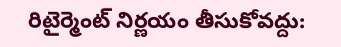రిటైర్మెంట్ నిర్ణయం తీసుకోవద్దు: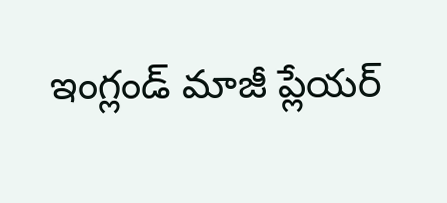ఇంగ్లండ్ మాజీ ప్లేయర్